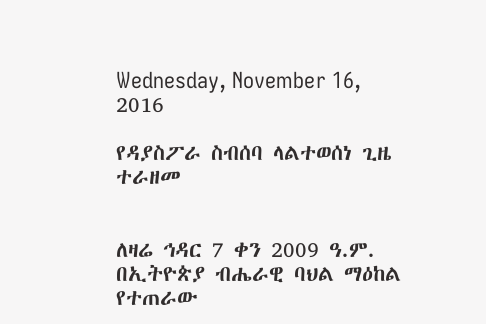Wednesday, November 16, 2016

የዳያስፖራ ስብሰባ ላልተወሰነ ጊዜ ተራዘመ


ለዛሬ ኅዳር 7 ቀን 2009 ዓ.ም. በኢትዮጵያ ብሔራዊ ባህል ማዕከል የተጠራው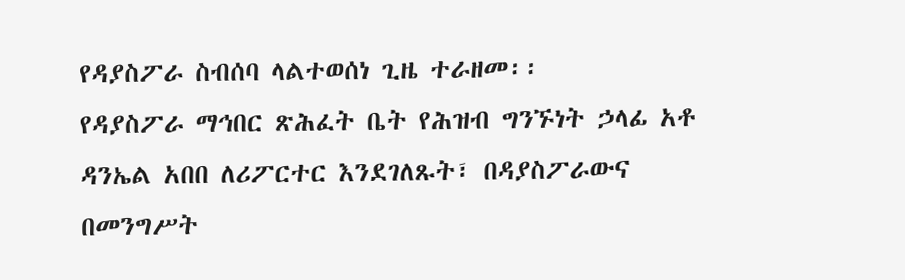የዳያስፖራ ስብሰባ ላልተወሰነ ጊዜ ተራዘመ፡፡
የዳያስፖራ ማኅበር ጽሕፈት ቤት የሕዝብ ግንኙነት ኃላፊ አቶ ዳንኤል አበበ ለሪፖርተር እንደገለጹት፣ በዳያስፖራውና በመንግሥት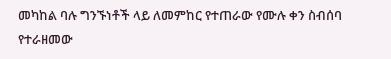መካከል ባሉ ግንኙነቶች ላይ ለመምከር የተጠራው የሙሉ ቀን ስብሰባ የተራዘመው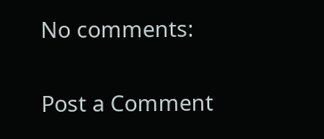No comments:

Post a Comment